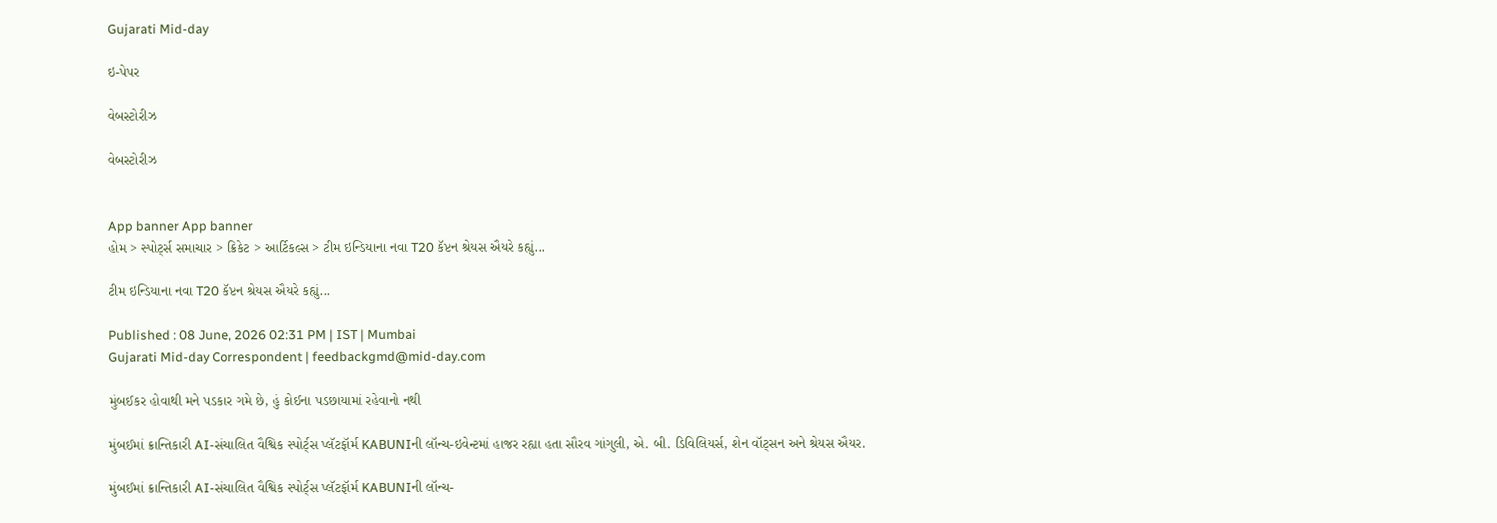Gujarati Mid-day

ઇ-પેપર

વેબસ્ટોરીઝ

વેબસ્ટોરીઝ


App banner App banner
હોમ > સ્પોર્ટ્સ સમાચાર > ક્રિકેટ > આર્ટિકલ્સ > ટીમ ઇન્ડિયાના નવા T20 કૅપ્ટન શ્રેયસ ઐયરે કહ્યું...

ટીમ ઇન્ડિયાના નવા T20 કૅપ્ટન શ્રેયસ ઐયરે કહ્યું...

Published : 08 June, 2026 02:31 PM | IST | Mumbai
Gujarati Mid-day Correspondent | feedbackgmd@mid-day.com

મુંબઈકર હોવાથી મને પડકાર ગમે છે, હું કોઈના પડછાયામાં રહેવાનો નથી

મુંબઈમાં ક્રાન્તિકારી AI-સંચાલિત વૈશ્વિક સ્પોર્ટ્‌સ પ્લૅટફૉર્મ KABUNIની લૉન્ચ-ઇવેન્ટમાં હાજર રહ્યા હતા સૌરવ ગાંગુલી, એ. બી. ડિવિલિયર્સ, શેન વૉટ્સન અને શ્રેયસ ઐયર.

મુંબઈમાં ક્રાન્તિકારી AI-સંચાલિત વૈશ્વિક સ્પોર્ટ્‌સ પ્લૅટફૉર્મ KABUNIની લૉન્ચ-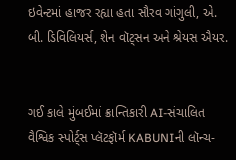ઇવેન્ટમાં હાજર રહ્યા હતા સૌરવ ગાંગુલી, એ. બી. ડિવિલિયર્સ, શેન વૉટ્સન અને શ્રેયસ ઐયર.


ગઈ કાલે મુંબઈમાં ક્રાન્તિકારી AI-સંચાલિત વૈશ્વિક સ્પોર્ટ્‌સ પ્લૅટફૉર્મ KABUNIની લૉન્ચ-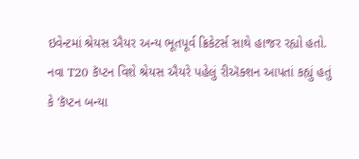ઇવેન્ટમાં શ્રેયસ ઐયર અન્ય ભૂતપૂર્વ ક્રિકેટર્સ સાથે હાજર રહ્યો હતો. નવા T20 કૅપ્ટન વિશે શ્રેયસ ઐયરે પહેલું રીઍક્શન આપતાં કહ્યું હતું કે ‘કૅપ્ટન બન્યા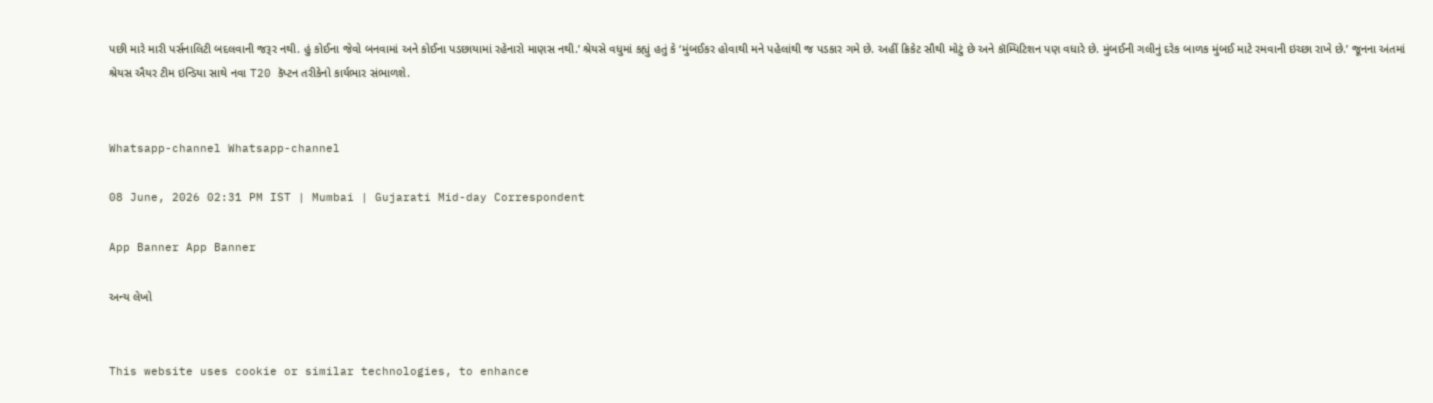પછી મારે મારી પર્સનાલિટી બદલવાની જરૂર નથી. હું કોઈના જેવો બનવામાં અને કોઈના પડછાયામાં રહેનારો માણસ નથી.’ શ્રેયસે વધુમાં કહ્યું હતું કે ‘મુંબઈકર હોવાથી મને પહેલાંથી જ પડકાર ગમે છે. અહીં ક્રિકેટ સૌથી મોટું છે અને કૉમ્પિટિશન પણ વધારે છે. મુંબઈની ગલીનું દરેક બાળક મુંબઈ માટે રમવાની ઇચ્છા રાખે છે.’ જૂનના અંતમાં શ્રેયસ ઐયર ટીમ ઇન્ડિયા સાથે નવા T20 કૅપ્ટન તરીકેનો કાર્યભાર સંભાળશે.


Whatsapp-channel Whatsapp-channel

08 June, 2026 02:31 PM IST | Mumbai | Gujarati Mid-day Correspondent

App Banner App Banner

અન્ય લેખો


This website uses cookie or similar technologies, to enhance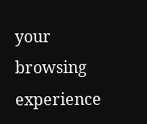your browsing experience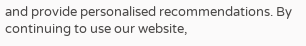and provide personalised recommendations. By continuing to use our website,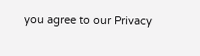you agree to our Privacy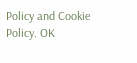Policy and Cookie Policy. OK